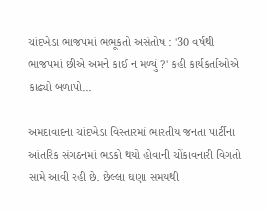ચાંદખેડા ભાજપમાં ભભૂકતો અસંતોષ : '30 વર્ષથી ભાજપમાં છીએ અમને કાઈ ન મળ્યું ?' કહી કાર્યકર્તાઓએ કાઢ્યો બળાપો...

અમદાવાદના ચાંદખેડા વિસ્તારમાં ભારતીય જનતા પાર્ટીના આંતરિક સંગઠનમાં ભડકો થયો હોવાની ચોંકાવનારી વિગતો સામે આવી રહી છે. છેલ્લા ઘણા સમયથી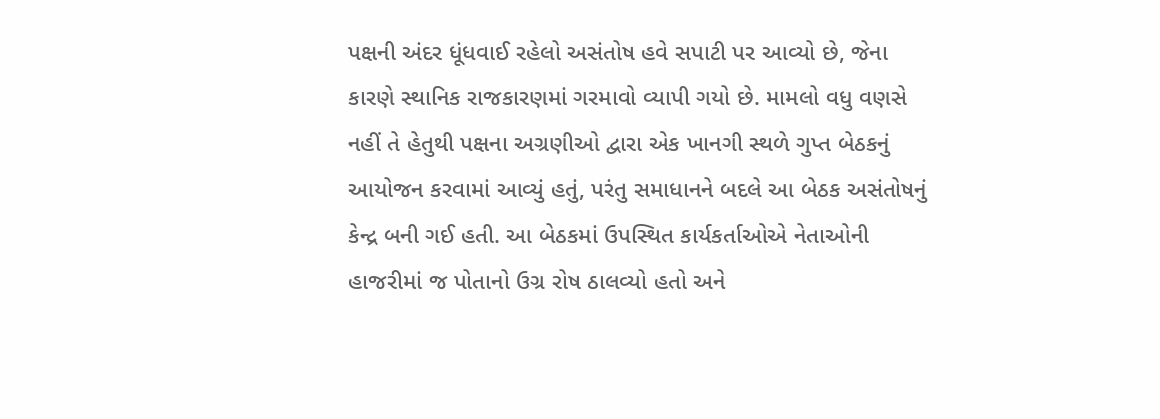પક્ષની અંદર ધૂંધવાઈ રહેલો અસંતોષ હવે સપાટી પર આવ્યો છે, જેના કારણે સ્થાનિક રાજકારણમાં ગરમાવો વ્યાપી ગયો છે. મામલો વધુ વણસે નહીં તે હેતુથી પક્ષના અગ્રણીઓ દ્વારા એક ખાનગી સ્થળે ગુપ્ત બેઠકનું આયોજન કરવામાં આવ્યું હતું, પરંતુ સમાધાનને બદલે આ બેઠક અસંતોષનું કેન્દ્ર બની ગઈ હતી. આ બેઠકમાં ઉપસ્થિત કાર્યકર્તાઓએ નેતાઓની હાજરીમાં જ પોતાનો ઉગ્ર રોષ ઠાલવ્યો હતો અને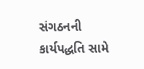સંગઠનની કાર્યપદ્ધતિ સામે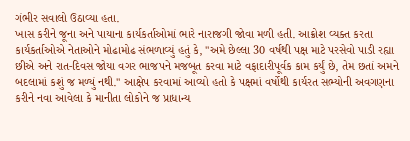ગંભીર સવાલો ઉઠાવ્યા હતા.
ખાસ કરીને જૂના અને પાયાના કાર્યકર્તાઓમાં ભારે નારાજગી જોવા મળી હતી. આક્રોશ વ્યક્ત કરતા કાર્યકર્તાઓએ નેતાઓને મોઢામોઢ સંભળાવ્યું હતું કે, "અમે છેલ્લા 30 વર્ષથી પક્ષ માટે પરસેવો પાડી રહ્યા છીએ અને રાત-દિવસ જોયા વગર ભાજપને મજબૂત કરવા માટે વફાદારીપૂર્વક કામ કર્યું છે, તેમ છતાં અમને બદલામાં કશું જ મળ્યું નથી." આક્ષેપ કરવામાં આવ્યો હતો કે પક્ષમાં વર્ષોથી કાર્યરત સભ્યોની અવગણના કરીને નવા આવેલા કે માનીતા લોકોને જ પ્રાધાન્ય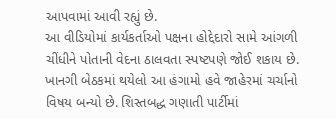આપવામાં આવી રહ્યું છે.
આ વીડિયોમાં કાર્યકર્તાઓ પક્ષના હોદ્દેદારો સામે આંગળી ચીંધીને પોતાની વેદના ઠાલવતા સ્પષ્ટપણે જોઈ શકાય છે. ખાનગી બેઠકમાં થયેલો આ હંગામો હવે જાહેરમાં ચર્ચાનો વિષય બન્યો છે. શિસ્તબદ્ધ ગણાતી પાર્ટીમાં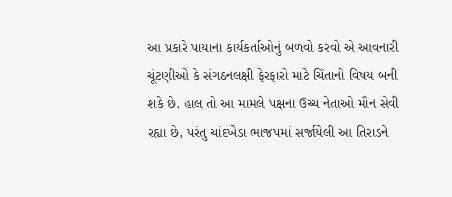આ પ્રકારે પાયાના કાર્યકર્તાઓનું બળવો કરવો એ આવનારી ચૂંટણીઓ કે સંગઠનલક્ષી ફેરફારો માટે ચિંતાનો વિષય બની શકે છે. હાલ તો આ મામલે પક્ષના ઉચ્ચ નેતાઓ મૌન સેવી રહ્યા છે, પરંતુ ચાંદખેડા ભાજપમાં સર્જાયેલી આ તિરાડને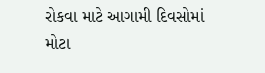રોકવા માટે આગામી દિવસોમાં મોટા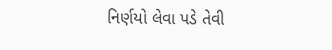નિર્ણયો લેવા પડે તેવી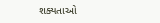શક્યતાઓ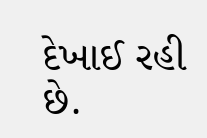દેખાઈ રહી છે.